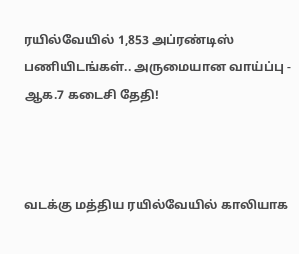ரயில்வேயில் 1,853 அப்ரண்டிஸ் பணியிடங்கள்.. அருமையான வாய்ப்பு - ஆக.7 கடைசி தேதி!



வடக்கு மத்திய ரயில்வேயில் காலியாக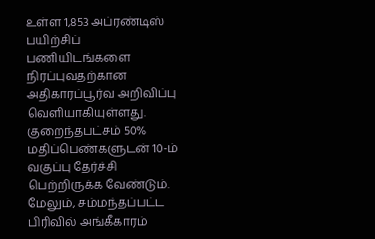உள்ள 1,853 அப்ரண்டிஸ் பயிற்சிப் பணியிடங்களை நிரப்புவதற்கான அதிகாரப்பூர்வ அறிவிப்பு வெளியாகியுள்ளது. குறைந்தபட்சம் 50% மதிப்பெண்களுடன் 10-ம் வகுப்பு தேர்ச்சி பெற்றிருக்க வேண்டும். மேலும், சம்மந்தப்பட்ட பிரிவில் அங்கீகாரம்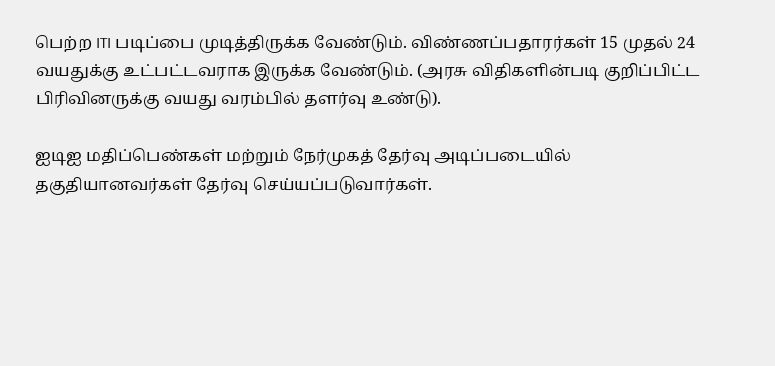பெற்ற ITI படிப்பை முடித்திருக்க வேண்டும். விண்ணப்பதாரர்கள் 15 முதல் 24 வயதுக்கு உட்பட்டவராக இருக்க வேண்டும். (அரசு விதிகளின்படி குறிப்பிட்ட பிரிவினருக்கு வயது வரம்பில் தளர்வு உண்டு).

ஐடிஐ மதிப்பெண்கள் மற்றும் நேர்முகத் தேர்வு அடிப்படையில் தகுதியானவர்கள் தேர்வு செய்யப்படுவார்கள்.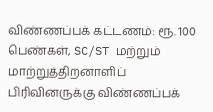விண்ணப்பக் கட்டணம்: ரூ. 100 பெண்கள், SC/ST மற்றும் மாற்றுத்திறனாளிப் பிரிவினருக்கு விண்ணப்பக்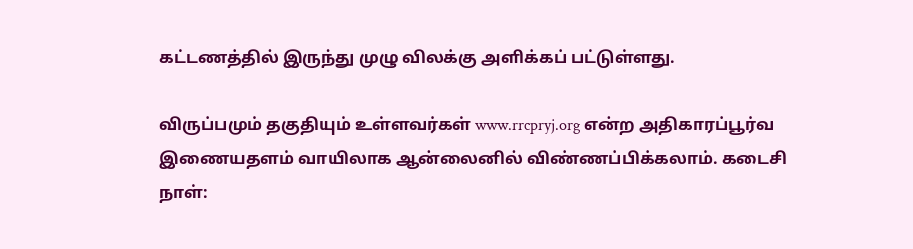கட்டணத்தில் இருந்து முழு விலக்கு அளிக்கப் பட்டுள்ளது.

விருப்பமும் தகுதியும் உள்ளவர்கள் www.rrcpryj.org என்ற அதிகாரப்பூர்வ இணையதளம் வாயிலாக ஆன்லைனில் விண்ணப்பிக்கலாம். கடைசி நாள்: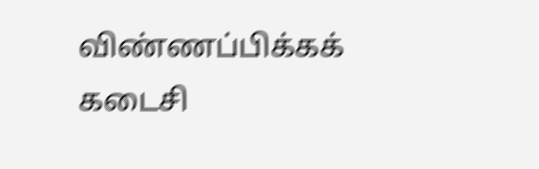விண்ணப்பிக்கக் கடைசி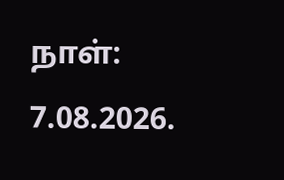நாள்: 7.08.2026.